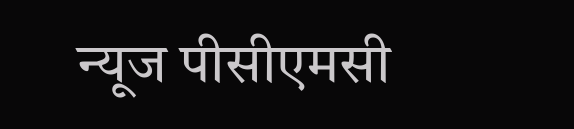न्यूज पीसीएमसी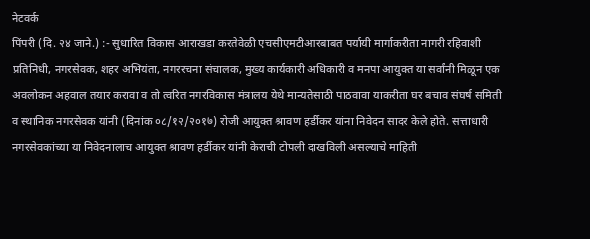नेटवर्क
पिंपरी (दि. २४ जाने.) :- सुधारित विकास आराखडा करतेवेळी एचसीएमटीआरबाबत पर्यायी मार्गाकरीता नागरी रहिवाशी प्रतिनिधी, नगरसेवक, शहर अभियंता, नगररचना संचालक, मुख्य कार्यकारी अधिकारी व मनपा आयुक्त या सर्वांनी मिळून एक अवलोकन अहवाल तयार करावा व तो त्वरित नगरविकास मंत्रालय येथे मान्यतेसाठी पाठवावा याकरीता घर बचाव संघर्ष समिती व स्थानिक नगरसेवक यांनी (दिनांक ०८/१२/२०१७) रोजी आयुक्त श्रावण हर्डीकर यांना निवेदन सादर केले होते. सत्ताधारी नगरसेवकांच्या या निवेदनालाच आयुक्त श्रावण हर्डीकर यांनी केराची टोपली दाखविली असल्याचे माहिती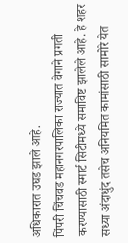अधिकारात उघड झाले आहे.
पिंपरी चिंचवड महानगरपालिका राज्यात वेगाने प्रगती करण्यासाठी स्मार्ट सिटीमध्ये समाविष्ट झालेले आहे. हे शहर सध्या अंदाधुंद तसेच अनियमित कामांसाठी सामोरे येत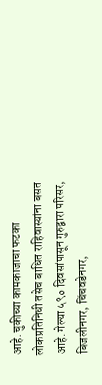आहे. चुकीच्या कामकाजाचा फटका लोकप्रतिनिधी तसेच बाधित राहिवास्यांना बसत आहे. गेल्या ५९० दिवसांपासून गुरुद्वारा परिसर, बिजलीनगर, चिंचवडेनगर,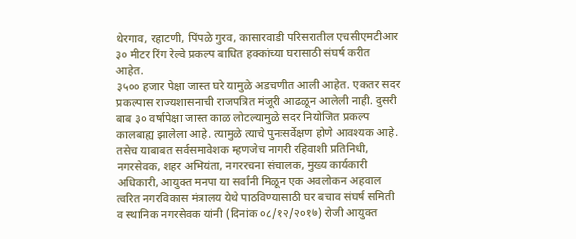थेरगाव, रहाटणी, पिंपळे गुरव, कासारवाडी परिसरातील एचसीएमटीआर ३० मीटर रिंग रेल्वे प्रकल्प बाधित हक्कांच्या घरासाठी संघर्ष करीत आहेत.
३५०० हजार पेक्षा जास्त घरे यामुळे अडचणीत आली आहेत. एकतर सदर प्रकल्पास राज्यशासनाची राजपत्रित मंजूरी आढळून आलेली नाही. दुसरी बाब ३० वर्षापेक्षा जास्त काळ लोटल्यामुळे सदर नियोजित प्रकल्प कालबाह्य झालेला आहे. त्यामुळे त्याचे पुनःसर्वेक्षण होणे आवश्यक आहे. तसेच याबाबत सर्वसमावेशक म्हणजेच नागरी रहिवाशी प्रतिनिधी, नगरसेवक, शहर अभियंता, नगररचना संचालक, मुख्य कार्यकारी अधिकारी, आयुक्त मनपा या सर्वांनी मिळून एक अवलोकन अहवाल त्वरित नगरविकास मंत्रालय येथे पाठविण्यासाठी घर बचाव संघर्ष समिती व स्थानिक नगरसेवक यांनी (दिनांक ०८/१२/२०१७) रोजी आयुक्त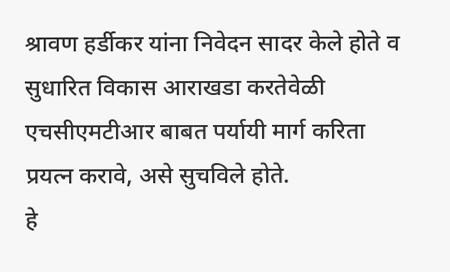श्रावण हर्डीकर यांना निवेदन सादर केले होते व सुधारित विकास आराखडा करतेवेळी एचसीएमटीआर बाबत पर्यायी मार्ग करिता प्रयत्न करावे, असे सुचविले होते.
हे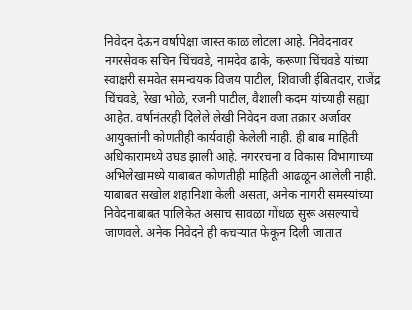निवेदन देऊन वर्षापेक्षा जास्त काळ लोटला आहे. निवेदनावर नगरसेवक सचिन चिंचवडे, नामदेव ढाके, करूणा चिंचवडे यांच्या स्वाक्षरी समवेत समन्वयक विजय पाटील, शिवाजी ईबितदार, राजेंद्र चिंचवडे, रेखा भोळे, रजनी पाटील, वैशाली कदम यांच्याही सह्या आहेत. वर्षानंतरही दिलेले लेखी निवेदन वजा तक्रार अर्जावर आयुक्तांनी कोणतीही कार्यवाही केलेली नाही. ही बाब माहिती अधिकारामध्ये उघड झाली आहे. नगररचना व विकास विभागाच्या अभिलेखामध्ये याबाबत कोणतीही माहिती आढळून आलेली नाही. याबाबत सखोल शहानिशा केली असता, अनेक नागरी समस्यांच्या निवेदनाबाबत पालिकेत असाच सावळा गोंधळ सुरू असल्याचे जाणवले. अनेक निवेदने ही कचऱ्यात फेकून दिली जातात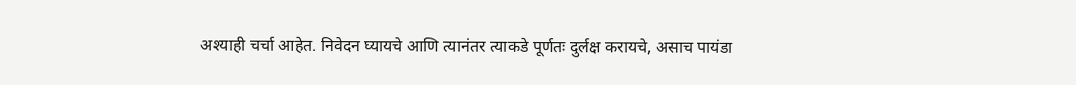अश्याही चर्चा आहेत. निवेदन घ्यायचे आणि त्यानंतर त्याकडे पूर्णतः दुर्लक्ष करायचे, असाच पायंडा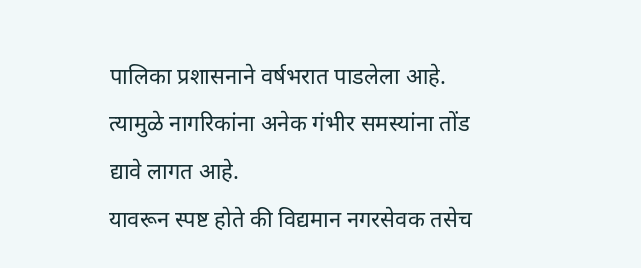पालिका प्रशासनाने वर्षभरात पाडलेला आहे. त्यामुळे नागरिकांना अनेक गंभीर समस्यांना तोंड द्यावे लागत आहे.
यावरून स्पष्ट होते की विद्यमान नगरसेवक तसेच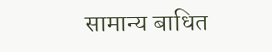सामान्य बाधित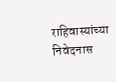राहिवास्यांच्या निवेदनास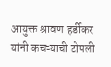आयुक्त श्रावण हर्डीकर यांनी कचऱ्याची टोपली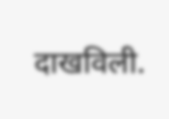दाखविली.